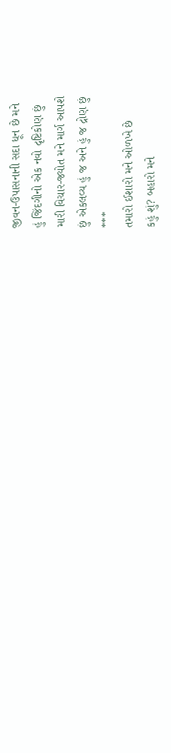જીવન-ઉપાસનાની સદા ધૂન છે મને
હું જિંદગીનો એક નવો દૃષ્ટિકોણ છું
મારી વિચાર-જ્યોત મને માર્ગ આપશે
છું એકલવ્ય હું જ અને હું જ દ્રોણ છું
***
તમારો ઈશારો મને ઓળખે છે
કહું શું? બહારો મને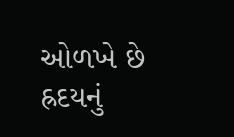ઓળખે છે
હ્રદયનું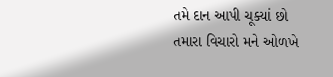તમે દાન આપી ચૂક્યાં છો
તમારા વિચારો મને ઓળખે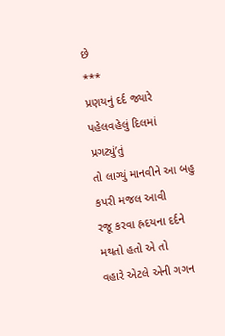છે
***
પ્રણયનું દર્દ જ્યારે પહેલવહેલું દિલમાં પ્રગટ્યું’તું
તો લાગ્યું માનવીને આ બહુ કપરી મજલ આવી
રજૂ કરવા હ્રદયના દર્દને મથતો હતો એ તો
વહારે એટલે એની ગગન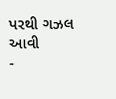પરથી ગઝલ આવી
-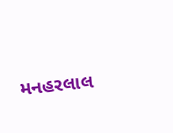મનહરલાલ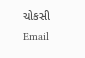ચોકસી
Email